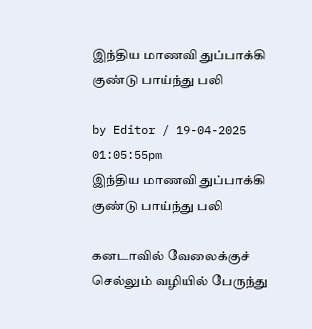இந்திய மாணவி துப்பாக்கி குண்டு பாய்ந்து பலி

by Editor / 19-04-2025 01:05:55pm
இந்திய மாணவி துப்பாக்கி குண்டு பாய்ந்து பலி

கனடாவில் வேலைக்குச் செல்லும் வழியில் பேருந்து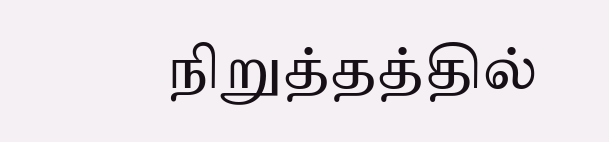நிறுத்தத்தில்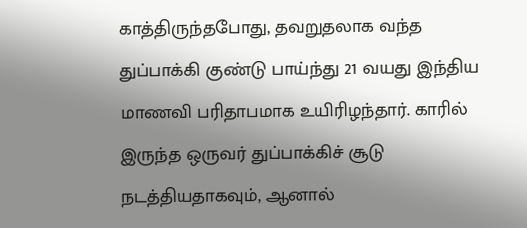காத்திருந்தபோது, தவறுதலாக வந்த துப்பாக்கி குண்டு பாய்ந்து 21 வயது இந்திய மாணவி பரிதாபமாக உயிரிழந்தார். காரில் இருந்த ஒருவர் துப்பாக்கிச் சூடு நடத்தியதாகவும், ஆனால்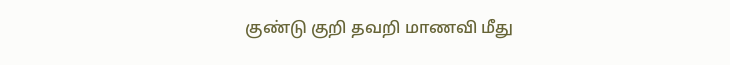குண்டு குறி தவறி மாணவி மீது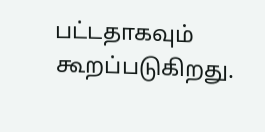பட்டதாகவும் கூறப்படுகிறது.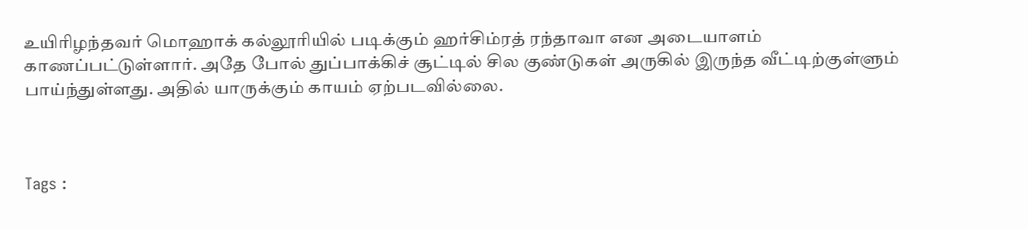உயிரிழந்தவர் மொஹாக் கல்லூரியில் படிக்கும் ஹர்சிம்ரத் ரந்தாவா என அடையாளம் காணப்பட்டுள்ளார். அதே போல் துப்பாக்கிச் சூட்டில் சில குண்டுகள் அருகில் இருந்த வீட்டிற்குள்ளும் பாய்ந்துள்ளது. அதில் யாருக்கும் காயம் ஏற்படவில்லை.



Tags :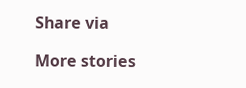Share via

More stories